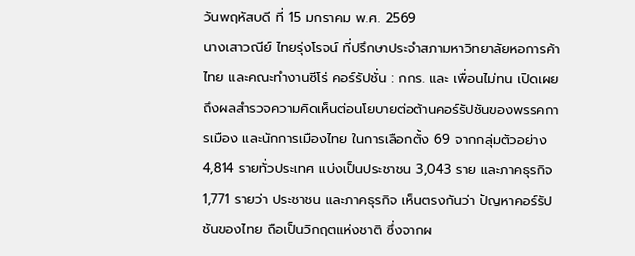วันพฤหัสบดี ที่ 15 มกราคม พ.ศ. 2569
นางเสาวณีย์ ไทยรุ่งโรจน์ ที่ปรึกษาประจำสภามหาวิทยาลัยหอการค้าไทย และคณะทำงานซีโร่ คอร์รัปชั่น : กกร. และ เพื่อนไม่ทน เปิดเผยถึงผลสำรวจความคิดเห็นต่อนโยบายต่อต้านคอร์รัปชันของพรรคการเมือง และนักการเมืองไทย ในการเลือกตั้ง 69 จากกลุ่มตัวอย่าง 4,814 รายทั่วประเทศ แบ่งเป็นประชาชน 3,043 ราย และภาคธุรกิจ 1,771 รายว่า ประชาชน และภาคธุรกิจ เห็นตรงกันว่า ปัญหาคอร์รัปชันของไทย ถือเป็นวิกฤตแห่งชาติ ซึ่งจากผ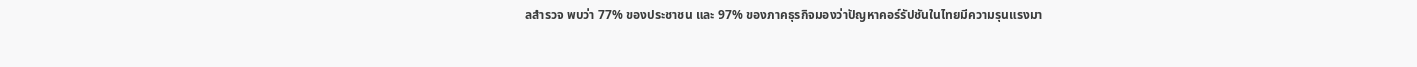ลสำรวจ พบว่า 77% ของประชาชน และ 97% ของภาคธุรกิจมองว่าปัญหาคอร์รัปชันในไทยมีความรุนแรงมา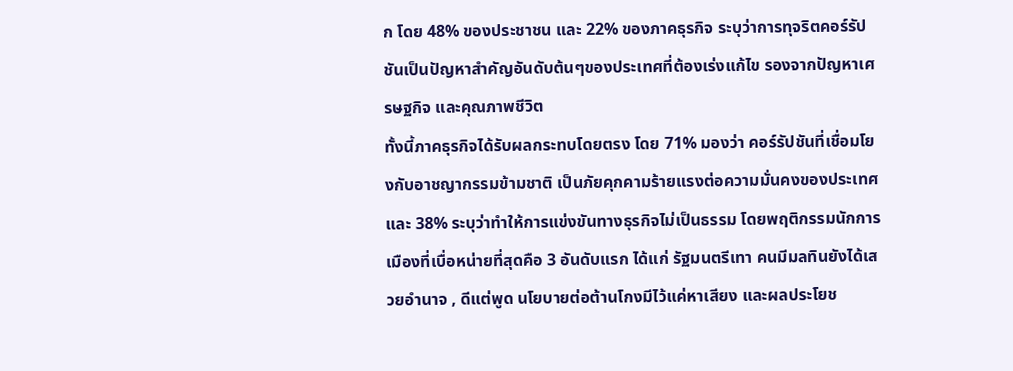ก โดย 48% ของประชาชน และ 22% ของภาคธุรกิจ ระบุว่าการทุจริตคอร์รัปชันเป็นปัญหาสำคัญอันดับต้นๆของประเทศที่ต้องเร่งแก้ไข รองจากปัญหาเศรษฐกิจ และคุณภาพชีวิต
ทั้งนี้ภาคธุรกิจได้รับผลกระทบโดยตรง โดย 71% มองว่า คอร์รัปชันที่เชื่อมโยงกับอาชญากรรมข้ามชาติ เป็นภัยคุกคามร้ายแรงต่อความมั่นคงของประเทศ และ 38% ระบุว่าทำให้การแข่งขันทางธุรกิจไม่เป็นธรรม โดยพฤติกรรมนักการเมืองที่เบื่อหน่ายที่สุดคือ 3 อันดับแรก ได้แก่ รัฐมนตรีเทา คนมีมลทินยังได้เสวยอำนาจ , ดีแต่พูด นโยบายต่อต้านโกงมีไว้แค่หาเสียง และผลประโยช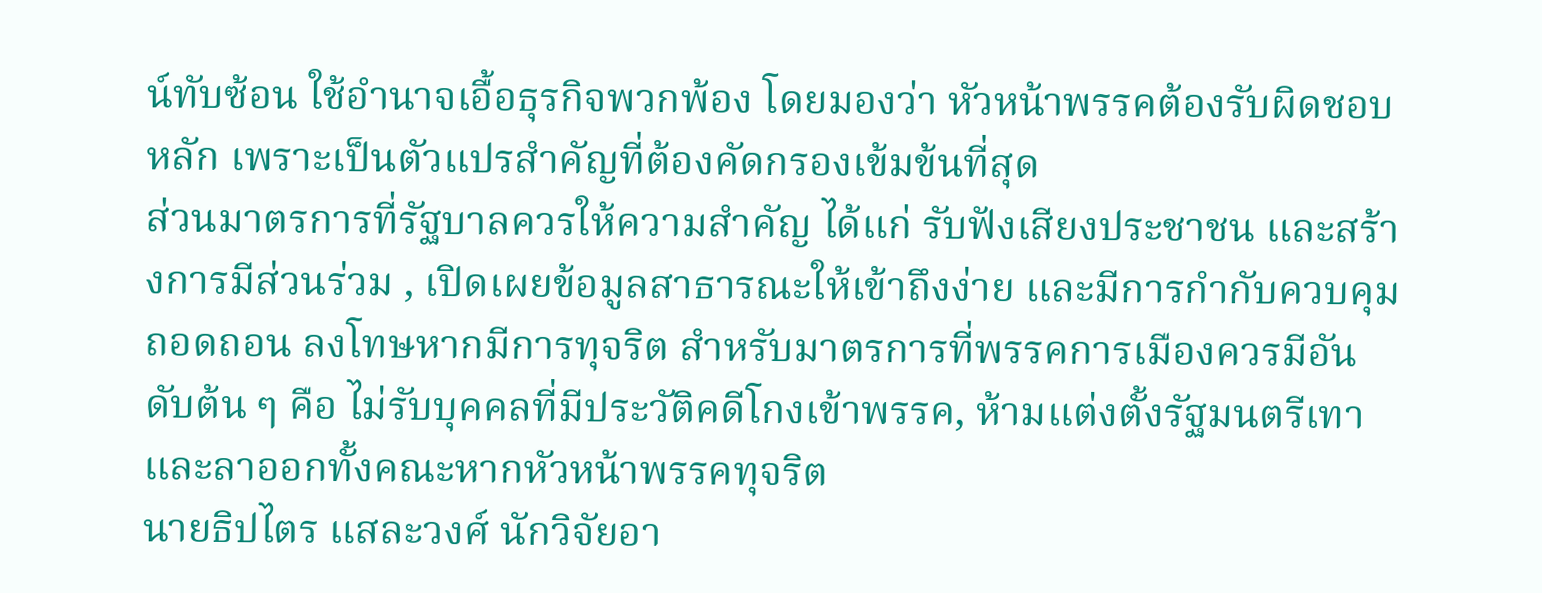น์ทับซ้อน ใช้อำนาจเอื้อธุรกิจพวกพ้อง โดยมองว่า หัวหน้าพรรคต้องรับผิดชอบหลัก เพราะเป็นตัวแปรสำคัญที่ต้องคัดกรองเข้มข้นที่สุด
ส่วนมาตรการที่รัฐบาลควรให้ความสำคัญ ได้แก่ รับฟังเสียงประชาชน และสร้างการมีส่วนร่วม , เปิดเผยข้อมูลสาธารณะให้เข้าถึงง่าย และมีการกำกับควบคุม ถอดถอน ลงโทษหากมีการทุจริต สำหรับมาตรการที่พรรคการเมืองควรมีอันดับต้น ๆ คือ ไม่รับบุคคลที่มีประวัติคดีโกงเข้าพรรค, ห้ามแต่งตั้งรัฐมนตรีเทา และลาออกทั้งคณะหากหัวหน้าพรรคทุจริต
นายธิปไตร แสละวงศ์ นักวิจัยอา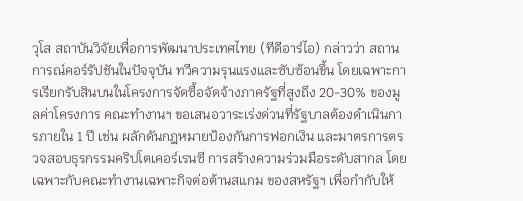วุโส สถาบันวิจัยเพื่อการพัฒนาประเทศไทย (ทีดีอาร์ไอ) กล่าวว่า สถานการณ์คอร์รัปชันในปัจจุบัน ทวีความรุนแรงและซับซ้อนขึ้น โดยเฉพาะการเรียกรับสินบนในโครงการจัดซื้อจัดจ้างภาครัฐที่สูงถึง 20-30% ของมูลค่าโครงการ คณะทำงานฯ ขอเสนอวาระเร่งด่วนที่รัฐบาลต้องดำเนินการภายใน 1 ปี เช่น ผลักดันกฎหมายป้องกันการฟอกเงิน และมาตรการตรวจสอบธุรกรรมคริปโตเคอร์เรนซี การสร้างความร่วมมือระดับสากล โดยเฉพาะกับคณะทำงานเฉพาะกิจต่อต้านสแกม ของสหรัฐฯ เพื่อกำกับให้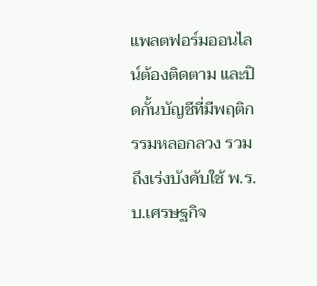แพลตฟอร์มออนไลน์ต้องติดตาม และปิดกั้นบัญชีที่มีพฤติกรรมหลอกลวง รวมถึงเร่งบังคับใช้ พ.ร.บ.เศรษฐกิจ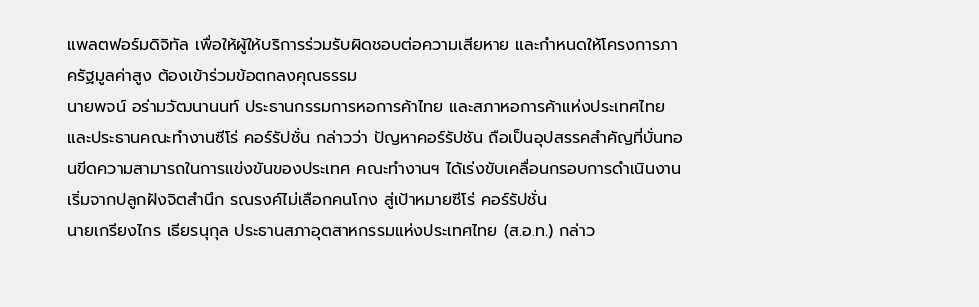แพลตฟอร์มดิจิทัล เพื่อให้ผู้ให้บริการร่วมรับผิดชอบต่อความเสียหาย และกำหนดให้โครงการภาครัฐมูลค่าสูง ต้องเข้าร่วมข้อตกลงคุณธรรม
นายพจน์ อร่ามวัฒนานนท์ ประธานกรรมการหอการค้าไทย และสภาหอการค้าแห่งประเทศไทย และประธานคณะทำงานซีโร่ คอร์รัปชั่น กล่าวว่า ปัญหาคอร์รัปชัน ถือเป็นอุปสรรคสำคัญที่บั่นทอนขีดความสามารถในการแข่งขันของประเทศ คณะทำงานฯ ได้เร่งขับเคลื่อนกรอบการดำเนินงาน เริ่มจากปลูกฝังจิตสำนึก รณรงค์ไม่เลือกคนโกง สู่เป้าหมายซีโร่ คอร์รัปชั่น
นายเกรียงไกร เธียรนุกุล ประธานสภาอุตสาหกรรมแห่งประเทศไทย (ส.อ.ท.) กล่าว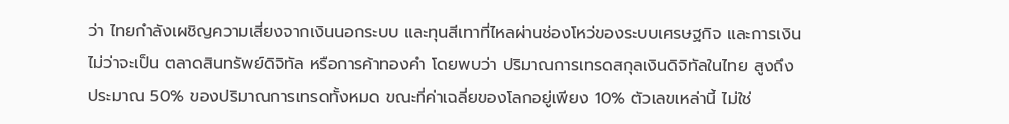ว่า ไทยกำลังเผชิญความเสี่ยงจากเงินนอกระบบ และทุนสีเทาที่ไหลผ่านช่องโหว่ของระบบเศรษฐกิจ และการเงิน ไม่ว่าจะเป็น ตลาดสินทรัพย์ดิจิทัล หรือการค้าทองคำ โดยพบว่า ปริมาณการเทรดสกุลเงินดิจิทัลในไทย สูงถึงประมาณ 50% ของปริมาณการเทรดทั้งหมด ขณะที่ค่าเฉลี่ยของโลกอยู่เพียง 10% ตัวเลขเหล่านี้ ไม่ใช่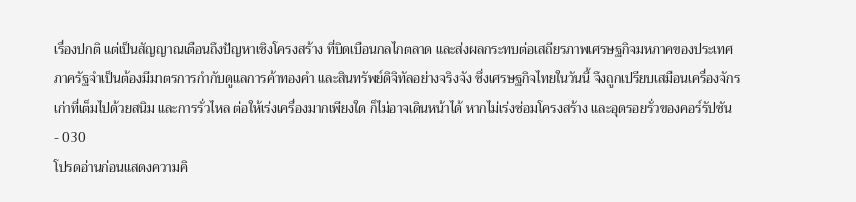เรื่องปกติ แต่เป็นสัญญาณเตือนถึงปัญหาเชิงโครงสร้าง ที่บิดเบือนกลไกตลาด และส่งผลกระทบต่อเสถียรภาพเศรษฐกิจมหภาคของประเทศภาครัฐจำเป็นต้องมีมาตรการกำกับดูแลการค้าทองคำ และสินทรัพย์ดิจิทัลอย่างจริงจัง ซึ่งเศรษฐกิจไทยในวันนี้ จึงถูกเปรียบเสมือนเครื่องจักรเก่าที่เต็มไปด้วยสนิม และการรั่วไหล ต่อให้เร่งเครื่องมากเพียงใด ก็ไม่อาจเดินหน้าได้ หากไม่เร่งซ่อมโครงสร้าง และอุดรอยรั่วของคอร์รัปชัน
- 030
โปรดอ่านก่อนแสดงความคิ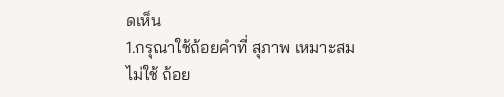ดเห็น
1.กรุณาใช้ถ้อยคำที่ สุภาพ เหมาะสม ไม่ใช้ ถ้อย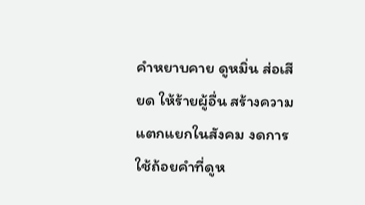คำหยาบคาย ดูหมิ่น ส่อเสียด ให้ร้ายผู้อื่น สร้างความแตกแยกในสังคม งดการใช้ถ้อยคำที่ดูห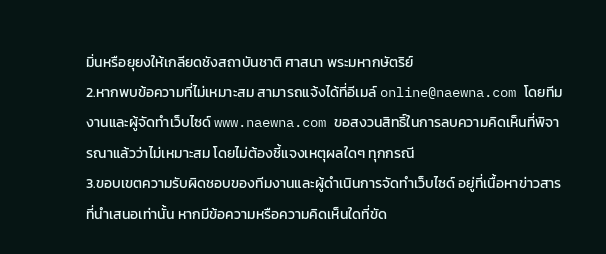มิ่นหรือยุยงให้เกลียดชังสถาบันชาติ ศาสนา พระมหากษัตริย์
2.หากพบข้อความที่ไม่เหมาะสม สามารถแจ้งได้ที่อีเมล์ online@naewna.com โดยทีมงานและผู้จัดทำเว็บไซด์ www.naewna.com ขอสงวนสิทธิ์ในการลบความคิดเห็นที่พิจารณาแล้วว่าไม่เหมาะสม โดยไม่ต้องชี้แจงเหตุผลใดๆ ทุกกรณี
3.ขอบเขตความรับผิดชอบของทีมงานและผู้ดำเนินการจัดทำเว็บไซด์ อยู่ที่เนื้อหาข่าวสารที่นำเสนอเท่านั้น หากมีข้อความหรือความคิดเห็นใดที่ขัด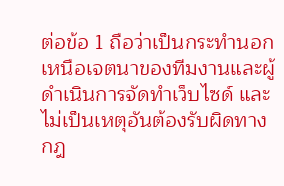ต่อข้อ 1 ถือว่าเป็นกระทำนอกเหนือเจตนาของทีมงานและผู้ดำเนินการจัดทำเว็บไซด์ และไม่เป็นเหตุอันต้องรับผิดทางกฎ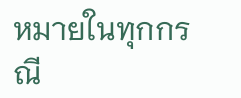หมายในทุกกรณี